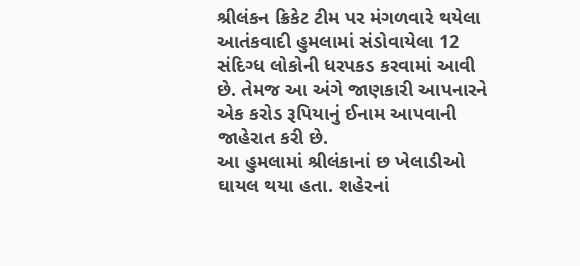શ્રીલંકન ક્રિકેટ ટીમ પર મંગળવારે થયેલા આતંકવાદી હુમલામાં સંડોવાયેલા 12 સંદિગ્ધ લોકોની ધરપકડ કરવામાં આવી છે. તેમજ આ અંગે જાણકારી આપનારને એક કરોડ રૂપિયાનું ઈનામ આપવાની જાહેરાત કરી છે.
આ હુમલામાં શ્રીલંકાનાં છ ખેલાડીઓ ઘાયલ થયા હતા. શહેરનાં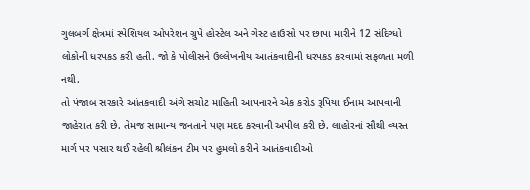ગુલબર્ગ ક્ષેત્રમાં સ્પેશિયલ ઓપરેશન ગ્રુપે હોસ્ટેલ અને ગેસ્ટ હાઉસો પર છાપા મારીને 12 સંદિગ્ધો લોકોની ધરપકડ કરી હતી. જો કે પોલીસને ઉલ્લેખનીય આતંકવાદીની ધરપકડ કરવામાં સફળતા મળી નથી.
તો પંજાબ સરકારે આંતકવાદી અંગે સચોટ માહિતી આપનારને એક કરોડ રૂપિયા ઈનામ આપવાની જાહેરાત કરી છે. તેમજ સામાન્ય જનતાને પણ મદદ કરવાની અપીલ કરી છે. લાહોરનાં સૌથી વ્યસ્ત માર્ગ પર પસાર થઈ રહેલી શ્રીલંકન ટીમ પર હુમલો કરીને આતંકવાદીઓ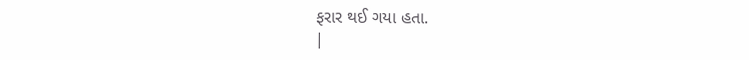ફરાર થઈ ગયા હતા.
|